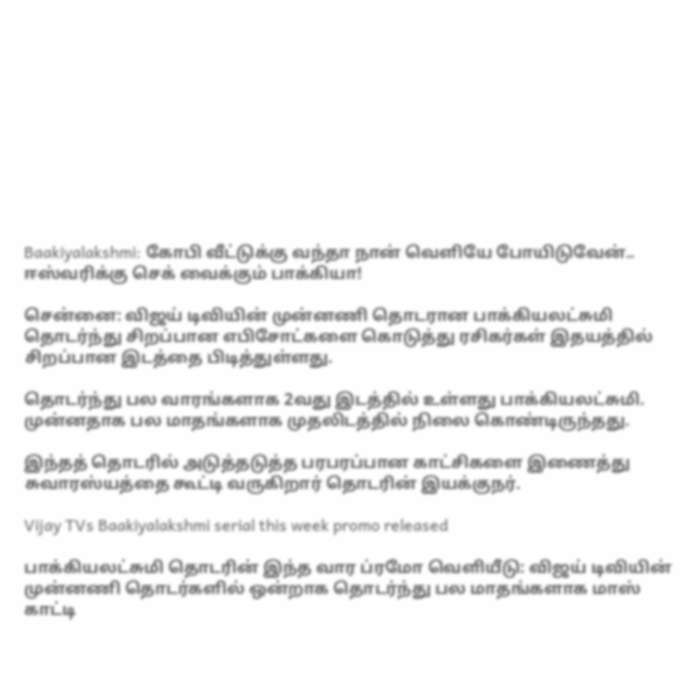Baakiyalakshmi: கோபி வீட்டுக்கு வந்தா நான் வெளியே போயிடுவேன்.. ஈஸ்வரிக்கு செக் வைக்கும் பாக்கியா!

சென்னை: விஜய் டிவியின் முன்னணி தொடரான பாக்கியலட்சுமி தொடர்ந்து சிறப்பான எபிசோட்களை கொடுத்து ரசிகர்கள் இதயத்தில் சிறப்பான இடத்தை பிடித்துள்ளது.

தொடர்ந்து பல வாரங்களாக 2வது இடத்தில் உள்ளது பாக்கியலட்சுமி. முன்னதாக பல மாதங்களாக முதலிடத்தில் நிலை கொண்டிருந்தது.

இந்தத் தொடரில் அடுத்தடுத்த பரபரப்பான காட்சிகளை இணைத்து சுவாரஸ்யத்தை கூட்டி வருகிறார் தொடரின் இயக்குநர்.

Vijay TVs Baakiyalakshmi serial this week promo released

பாக்கியலட்சுமி தொடரின் இந்த வார ப்ரமோ வெளியீடு: விஜய் டிவியின் முன்னணி தொடர்களில் ஒன்றாக தொடர்ந்து பல மாதங்களாக மாஸ் காட்டி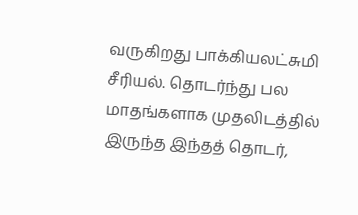வருகிறது பாக்கியலட்சுமி சீரியல். தொடர்ந்து பல மாதங்களாக முதலிடத்தில் இருந்த இந்தத் தொடர்,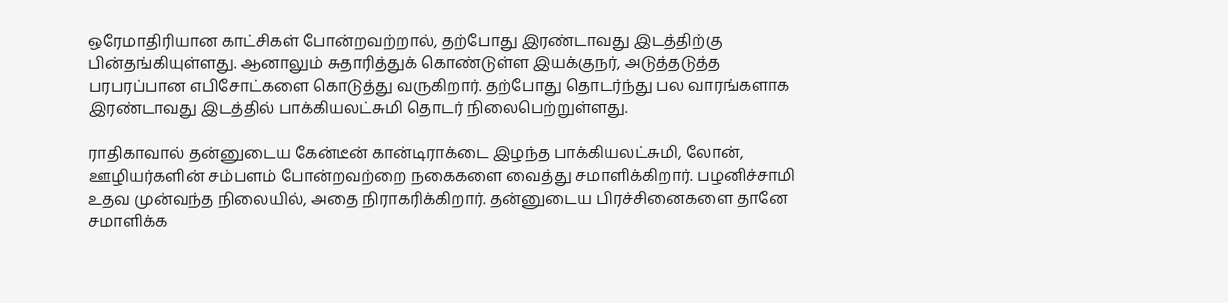ஒரேமாதிரியான காட்சிகள் போன்றவற்றால், தற்போது இரண்டாவது இடத்திற்கு பின்தங்கியுள்ளது. ஆனாலும் சுதாரித்துக் கொண்டுள்ள இயக்குநர், அடுத்தடுத்த பரபரப்பான எபிசோட்களை கொடுத்து வருகிறார். தற்போது தொடர்ந்து பல வாரங்களாக இரண்டாவது இடத்தில் பாக்கியலட்சுமி தொடர் நிலைபெற்றுள்ளது.

ராதிகாவால் தன்னுடைய கேன்டீன் கான்டிராக்டை இழந்த பாக்கியலட்சுமி, லோன், ஊழியர்களின் சம்பளம் போன்றவற்றை நகைகளை வைத்து சமாளிக்கிறார். பழனிச்சாமி உதவ முன்வந்த நிலையில், அதை நிராகரிக்கிறார். தன்னுடைய பிரச்சினைகளை தானே சமாளிக்க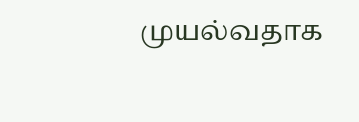முயல்வதாக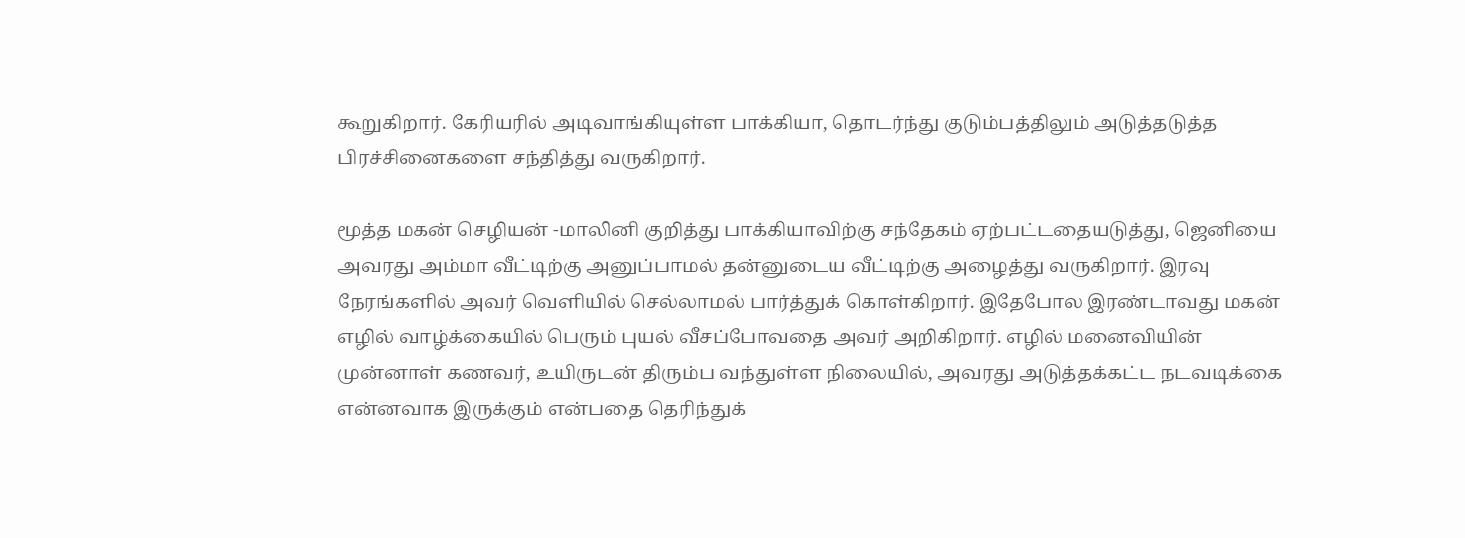கூறுகிறார். கேரியரில் அடிவாங்கியுள்ள பாக்கியா, தொடர்ந்து குடும்பத்திலும் அடுத்தடுத்த பிரச்சினைகளை சந்தித்து வருகிறார்.

மூத்த மகன் செழியன் -மாலினி குறித்து பாக்கியாவிற்கு சந்தேகம் ஏற்பட்டதையடுத்து, ஜெனியை அவரது அம்மா வீட்டிற்கு அனுப்பாமல் தன்னுடைய வீட்டிற்கு அழைத்து வருகிறார். இரவு நேரங்களில் அவர் வெளியில் செல்லாமல் பார்த்துக் கொள்கிறார். இதேபோல இரண்டாவது மகன் எழில் வாழ்க்கையில் பெரும் புயல் வீசப்போவதை அவர் அறிகிறார். எழில் மனைவியின் முன்னாள் கணவர், உயிருடன் திரும்ப வந்துள்ள நிலையில், அவரது அடுத்தக்கட்ட நடவடிக்கை என்னவாக இருக்கும் என்பதை தெரிந்துக்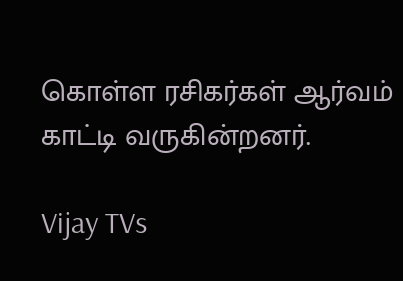கொள்ள ரசிகர்கள் ஆர்வம் காட்டி வருகின்றனர்.

Vijay TVs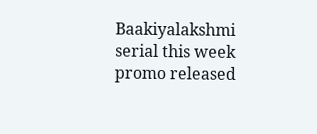Baakiyalakshmi serial this week promo released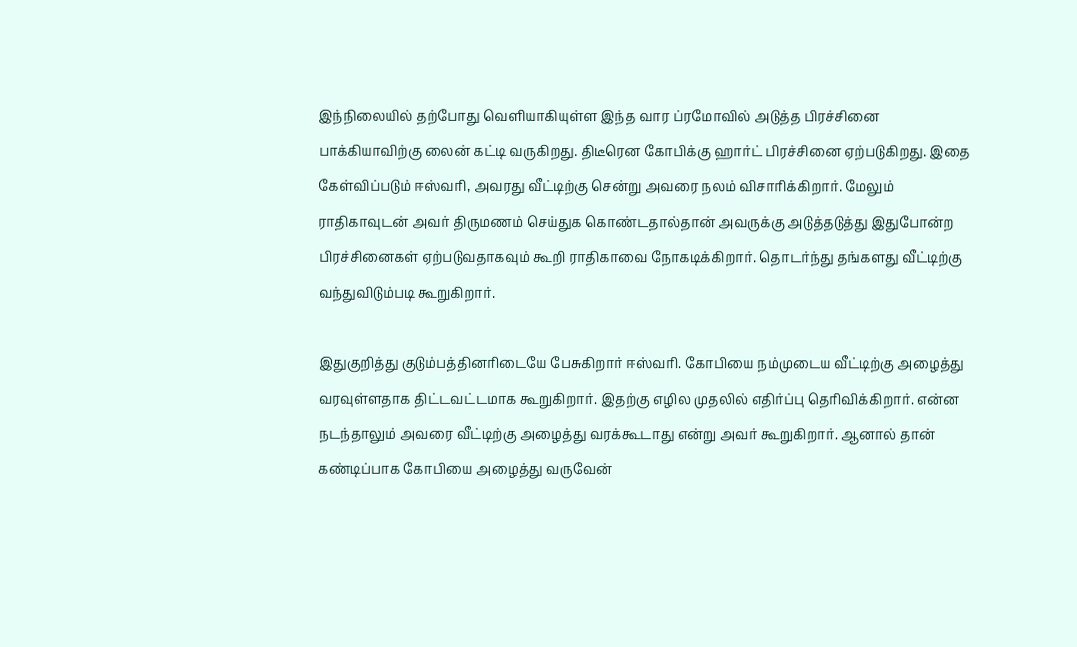இந்நிலையில் தற்போது வெளியாகியுள்ள இந்த வார ப்ரமோவில் அடுத்த பிரச்சினை பாக்கியாவிற்கு லைன் கட்டி வருகிறது. திடீரென கோபிக்கு ஹார்ட் பிரச்சினை ஏற்படுகிறது. இதை கேள்விப்படும் ஈஸ்வரி, அவரது வீட்டிற்கு சென்று அவரை நலம் விசாரிக்கிறார். மேலும் ராதிகாவுடன் அவர் திருமணம் செய்துக கொண்டதால்தான் அவருக்கு அடுத்தடுத்து இதுபோன்ற பிரச்சினைகள் ஏற்படுவதாகவும் கூறி ராதிகாவை நோகடிக்கிறார். தொடர்ந்து தங்களது வீட்டிற்கு வந்துவிடும்படி கூறுகிறார்.

இதுகுறித்து குடும்பத்தினரிடையே பேசுகிறார் ஈஸ்வரி. கோபியை நம்முடைய வீட்டிற்கு அழைத்து வரவுள்ளதாக திட்டவட்டமாக கூறுகிறார். இதற்கு எழில முதலில் எதிர்ப்பு தெரிவிக்கிறார். என்ன நடந்தாலும் அவரை வீட்டிற்கு அழைத்து வரக்கூடாது என்று அவர் கூறுகிறார். ஆனால் தான் கண்டிப்பாக கோபியை அழைத்து வருவேன்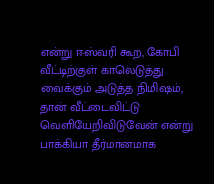என்று ஈஸ்வரி கூற, கோபி வீட்டிற்குள் காலெடுத்து வைக்கும் அடுத்த நிமிஷம், தான் வீட்டைவிட்டு வெளியேறிவிடுவேன் என்று பாக்கியா தீர்மானமாக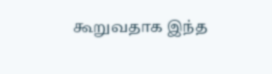கூறுவதாக இந்த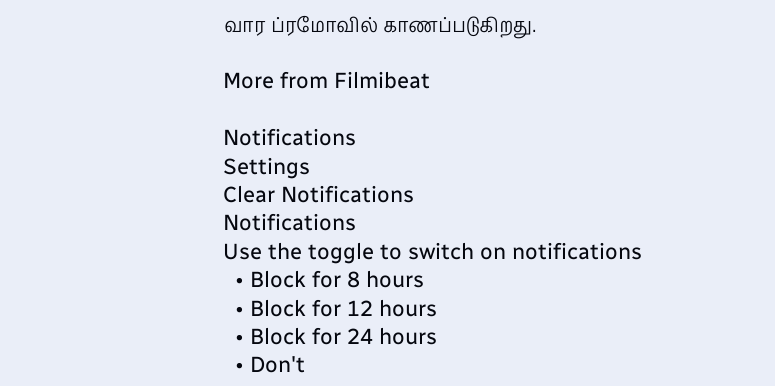வார ப்ரமோவில் காணப்படுகிறது.

More from Filmibeat

Notifications
Settings
Clear Notifications
Notifications
Use the toggle to switch on notifications
  • Block for 8 hours
  • Block for 12 hours
  • Block for 24 hours
  • Don't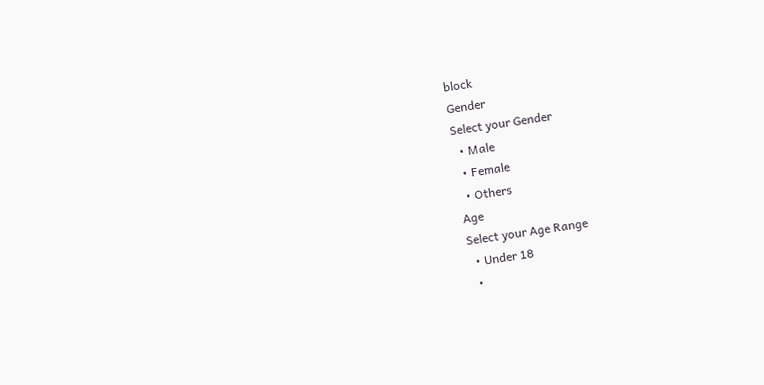block
Gender
Select your Gender
  • Male
  • Female
  • Others
Age
Select your Age Range
  • Under 18
  •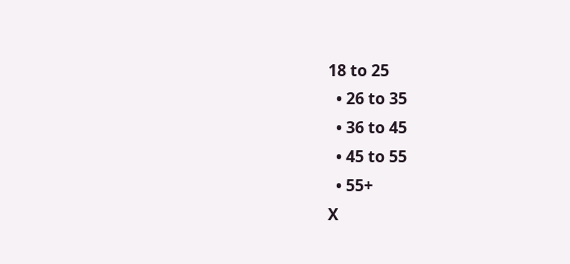18 to 25
  • 26 to 35
  • 36 to 45
  • 45 to 55
  • 55+
X